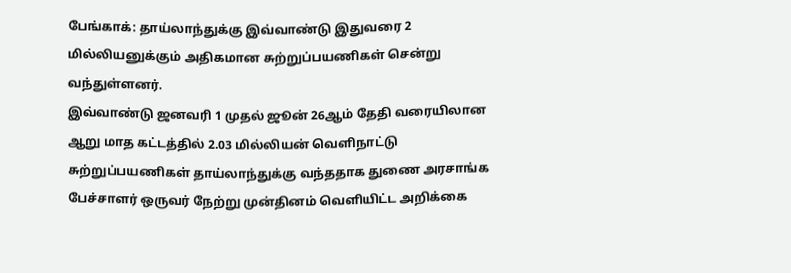பேங்காக்: தாய்லாந்துக்கு இவ்வாண்டு இதுவரை 2 மில்லியனுக்கும் அதிகமான சுற்றுப்பயணிகள் சென்று வந்துள்ளனர்.
இவ்வாண்டு ஜனவரி 1 முதல் ஜூன் 26ஆம் தேதி வரையிலான ஆறு மாத கட்டத்தில் 2.03 மில்லியன் வெளிநாட்டு சுற்றுப்பயணிகள் தாய்லாந்துக்கு வந்ததாக துணை அரசாங்க பேச்சாளர் ஒருவர் நேற்று முன்தினம் வெளியிட்ட அறிக்கை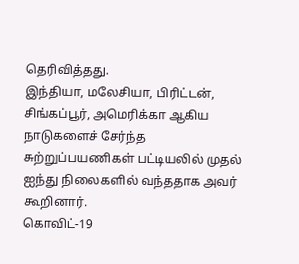தெரிவித்தது.
இந்தியா, மலேசியா, பிரிட்டன், சிங்கப்பூர், அமெரிக்கா ஆகிய நாடுகளைச் சேர்ந்த சுற்றுப்பயணிகள் பட்டியலில் முதல் ஐந்து நிலைகளில் வந்ததாக அவர் கூறினார்.
கொவிட்-19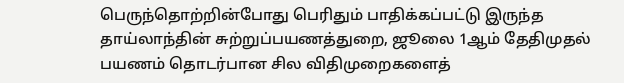பெருந்தொற்றின்போது பெரிதும் பாதிக்கப்பட்டு இருந்த தாய்லாந்தின் சுற்றுப்பயணத்துறை, ஜூலை 1ஆம் தேதிமுதல் பயணம் தொடர்பான சில விதிமுறைகளைத்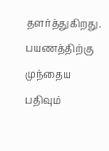தளர்த்துகிறது. பயணத்திற்கு முந்தைய பதிவும்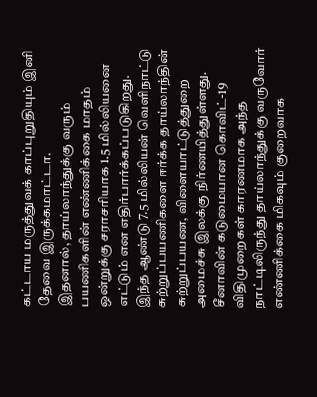கட்டாய மருத்துவக் காப்புறுதியும் இனி தேவை இருக்கமாட்டா.
இதனால், தாய்லாந்துக்கு வரும் பயணிகளின் எண்ணிக்கை மாதம் ஒன்றுக்கு சராசரியாக 1.5 மில்லியனை எட்டும் என எதிர்பார்க்கப்படுகிறது.
இந்த ஆண்டு 7.5 மில்லியன் வெளிநாட்டு சுற்றுப்பயணிகளை ஈர்க்க தாய்லாந்தின் சுற்றுப்பயண, விளையாட்டுத்துறை அமைச்சு இலக்கு நிர்ணயித்துள்ளது.
சீனாவின் கடுமையான கொவிட்-19 விதிமுறைகள் காரணமாக அந்த நாட்டிலிருந்து தாய்லாந்துக்கு வருவோர் எண்ணிக்கை மிகவும் குறைவாக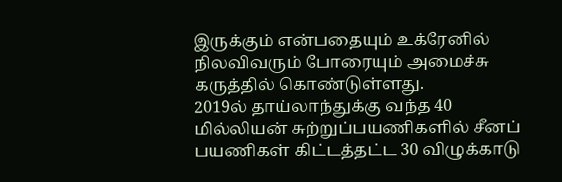இருக்கும் என்பதையும் உக்ரேனில் நிலவிவரும் போரையும் அமைச்சு கருத்தில் கொண்டுள்ளது.
2019ல் தாய்லாந்துக்கு வந்த 40 மில்லியன் சுற்றுப்பயணிகளில் சீனப் பயணிகள் கிட்டத்தட்ட 30 விழுக்காடு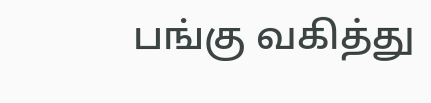பங்கு வகித்து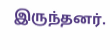இருந்தனர்.